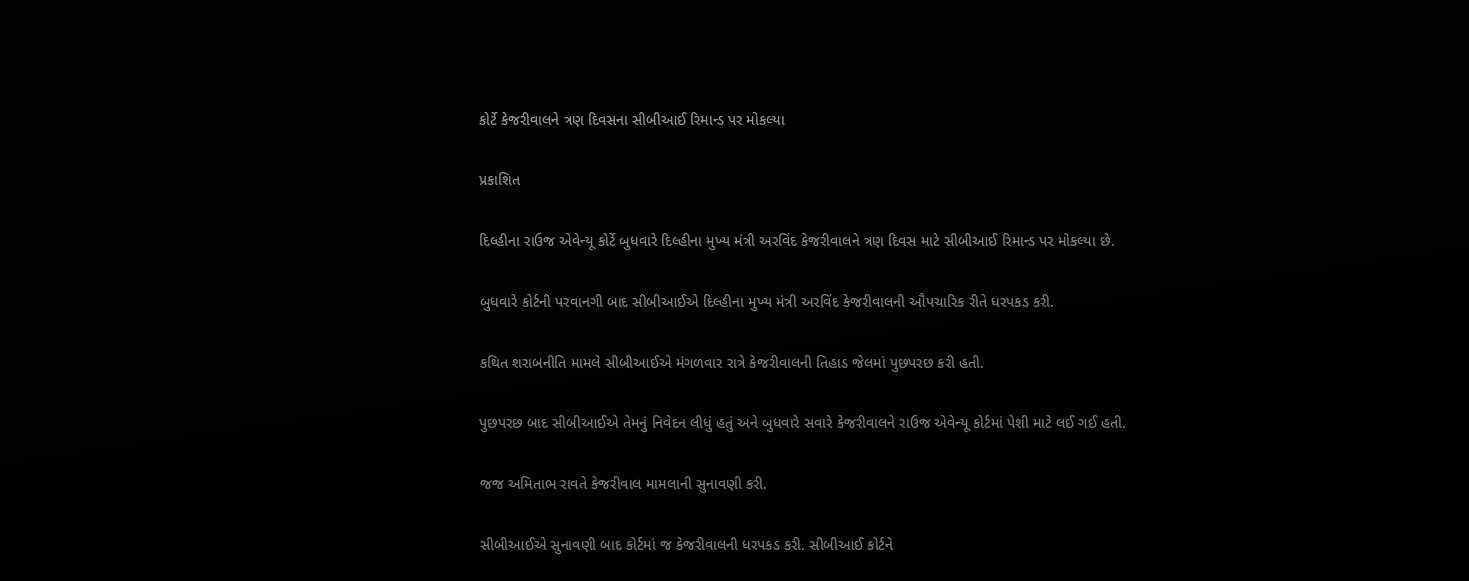કોર્ટે કેજરીવાલને ત્રણ દિવસના સીબીઆઈ રિમાન્ડ પર મોકલ્યા

પ્રકાશિત

દિલ્હીના રાઉજ એવેન્યૂ કોર્ટે બુધવારે દિલ્હીના મુખ્ય મંત્રી અરવિંદ કેજરીવાલને ત્રણ દિવસ માટે સીબીઆઈ રિમાન્ડ પર મોકલ્યા છે.

બુધવારે કોર્ટની પરવાનગી બાદ સીબીઆઈએ દિલ્હીના મુખ્ય મંત્રી અરવિંદ કેજરીવાલની ઔપચારિક રીતે ધરપકડ કરી.

કથિત શરાબનીતિ મામલે સીબીઆઈએ મંગળવાર રાત્રે કેજરીવાલની તિહાડ જેલમાં પુછપરછ કરી હતી.

પુછપરછ બાદ સીબીઆઈએ તેમનું નિવેદન લીધું હતું અને બુધવારે સવારે કેજરીવાલને રાઉજ એવેન્યૂ કોર્ટમાં પેશી માટે લઈ ગઈ હતી.

જજ અમિતાભ રાવતે કેજરીવાલ મામલાની સુનાવણી કરી.

સીબીઆઈએ સુનાવણી બાદ કોર્ટમાં જ કેજરીવાલની ધરપકડ કરી. સીબીઆઈ કોર્ટને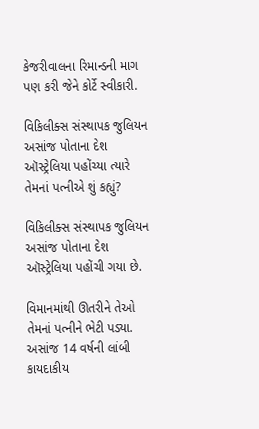કેજરીવાલના રિમાન્ડની માગ પણ કરી જેને કોર્ટે સ્વીકારી.

વિકિલીક્સ સંસ્થાપક જુલિયન અસાંજ પોતાના દેશ ઑસ્ટ્રેલિયા પહોંચ્યા ત્યારે તેમનાં પત્નીએ શું કહ્યું?

વિકિલીક્સ સંસ્થાપક જુલિયન અસાંજ પોતાના દેશ ઑસ્ટ્રેલિયા પહોંચી ગયા છે.

વિમાનમાંથી ઊતરીને તેઓ તેમનાં પત્નીને ભેટી પડ્યા. અસાંજ 14 વર્ષની લાંબી કાયદાકીય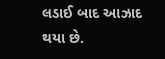લડાઈ બાદ આઝાદ થયા છે.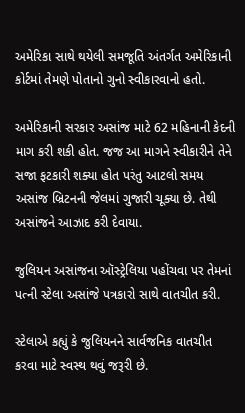અમેરિકા સાથે થયેલી સમજૂતિ અંતર્ગત અમેરિકાની કોર્ટમાં તેમણે પોતાનો ગુનો સ્વીકારવાનો હતો.

અમેરિકાની સરકાર અસાંજ માટે 62 મહિનાની કેદની માગ કરી શકી હોત. જજ આ માગને સ્વીકારીને તેને સજા ફટકારી શક્યા હોત પરંતુ આટલો સમય અસાંજ બ્રિટનની જેલમાં ગુજારી ચૂક્યા છે. તેથી અસાંજને આઝાદ કરી દેવાયા.

જુલિયન અસાંજના ઑસ્ટ્રેલિયા પહોંચવા પર તેમનાં પત્ની સ્ટેલા અસાંજે પત્રકારો સાથે વાતચીત કરી.

સ્ટેલાએ કહ્યું કે જુલિયનને સાર્વજનિક વાતચીત કરવા માટે સ્વસ્થ થવું જરૂરી છે.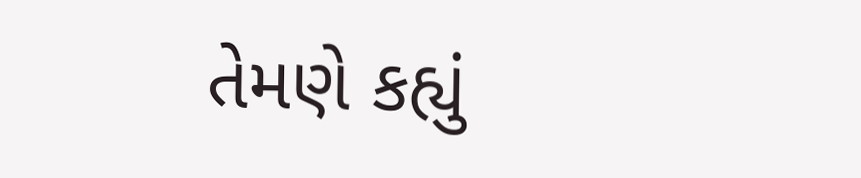તેમણે કહ્યું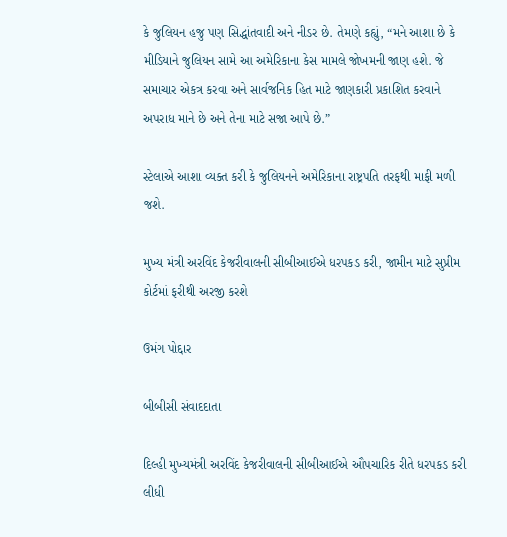કે જુલિયન હજુ પણ સિદ્ધાંતવાદી અને નીડર છે. તેમણે કહ્યું, “મને આશા છે કે મીડિયાને જુલિયન સામે આ અમેરિકાના કેસ મામલે જોખમની જાણ હશે. જે સમાચાર એકત્ર કરવા અને સાર્વજનિક હિત માટે જાણકારી પ્રકાશિત કરવાને અપરાધ માને છે અને તેના માટે સજા આપે છે.”

સ્ટેલાએ આશા વ્યક્ત કરી કે જુલિયનને અમેરિકાના રાષ્ટ્રપતિ તરફથી માફી મળી જશે.

મુખ્ય મંત્રી અરવિંદ કેજરીવાલની સીબીઆઈએ ધરપકડ કરી, જામીન માટે સુપ્રીમ કોર્ટમાં ફરીથી અરજી કરશે

ઉમંગ પોદ્દાર

બીબીસી સંવાદદાતા

દિલ્હી મુખ્યમંત્રી અરવિંદ કેજરીવાલની સીબીઆઈએ ઔપચારિક રીતે ધરપકડ કરી લીધી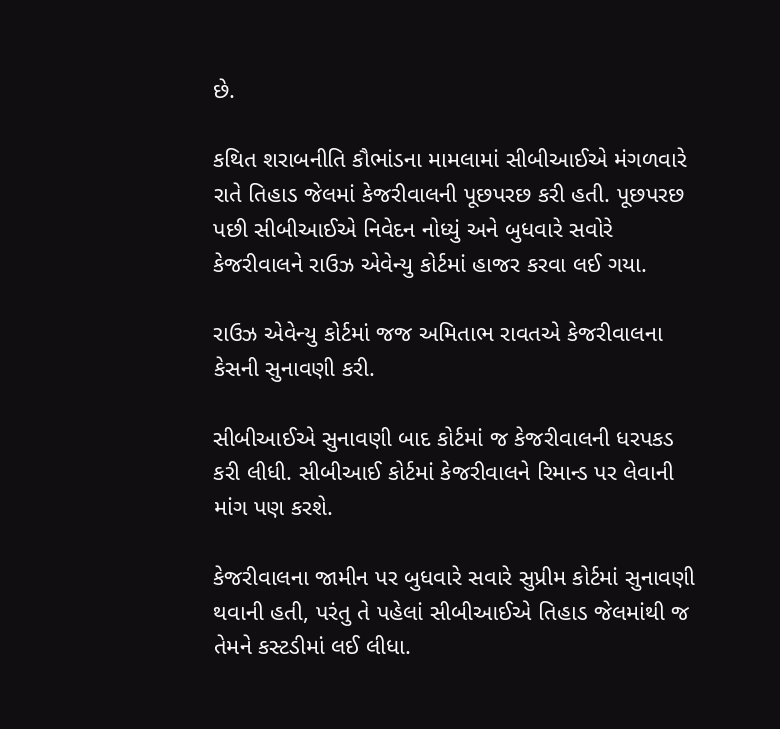છે.

કથિત શરાબનીતિ કૌભાંડના મામલામાં સીબીઆઈએ મંગળવારે રાતે તિહાડ જેલમાં કેજરીવાલની પૂછપરછ કરી હતી. પૂછપરછ પછી સીબીઆઈએ નિવેદન નોધ્યું અને બુધવારે સવોરે કેજરીવાલને રાઉઝ એવેન્યુ કોર્ટમાં હાજર કરવા લઈ ગયા.

રાઉઝ એવેન્યુ કોર્ટમાં જજ અમિતાભ રાવતએ કેજરીવાલના કેસની સુનાવણી કરી.

સીબીઆઈએ સુનાવણી બાદ કોર્ટમાં જ કેજરીવાલની ધરપકડ કરી લીધી. સીબીઆઈ કોર્ટમાં કેજરીવાલને રિમાન્ડ પર લેવાની માંગ પણ કરશે.

કેજરીવાલના જામીન પર બુધવારે સવારે સુપ્રીમ કોર્ટમાં સુનાવણી થવાની હતી, પરંતુ તે પહેલાં સીબીઆઈએ તિહાડ જેલમાંથી જ તેમને કસ્ટડીમાં લઈ લીધા.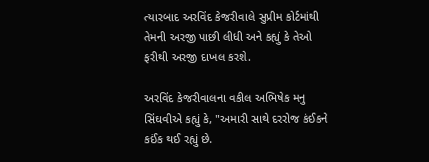ત્યારબાદ અરવિંદ કેજરીવાલે સુપ્રીમ કોર્ટમાંથી તેમની અરજી પાછી લીધી અને કહ્યું કે તેઓ ફરીથી અરજી દાખલ કરશે.

અરવિંદ કેજરીવાલના વકીલ અભિષેક મનુ સિંઘવીએ કહ્યું કે, "અમારી સાથે દરરોજ કંઈકને કઈંક થઈ રહ્યું છે.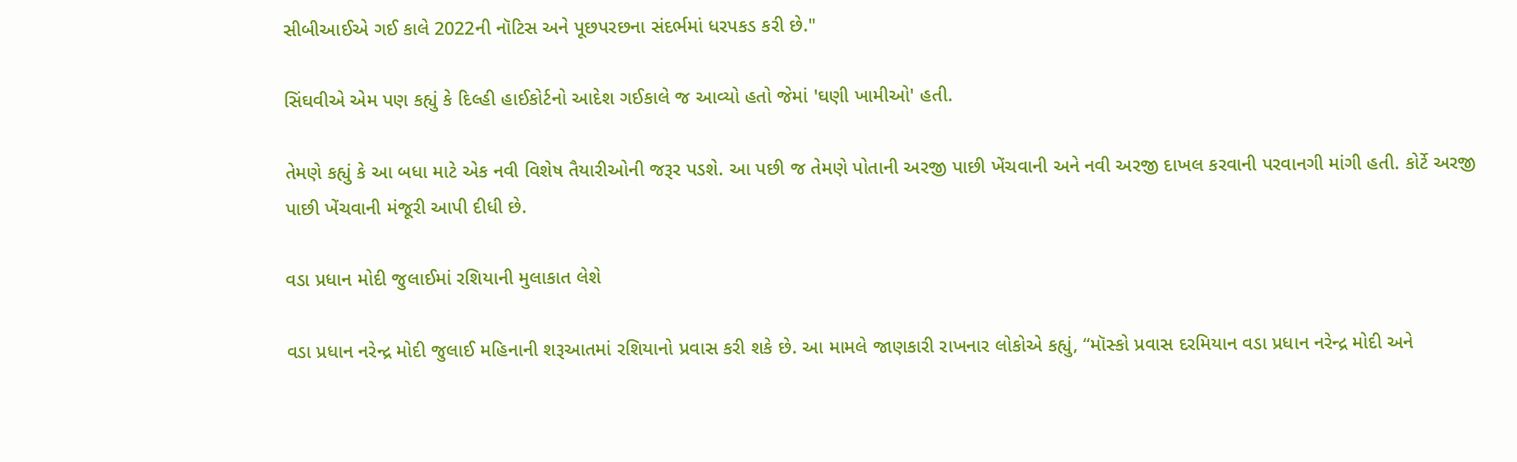સીબીઆઈએ ગઈ કાલે 2022ની નૉટિસ અને પૂછપરછના સંદર્ભમાં ધરપકડ કરી છે."

સિંઘવીએ એમ પણ કહ્યું કે દિલ્હી હાઈકોર્ટનો આદેશ ગઈકાલે જ આવ્યો હતો જેમાં 'ઘણી ખામીઓ' હતી.

તેમણે કહ્યું કે આ બધા માટે એક નવી વિશેષ તૈયારીઓની જરૂર પડશે. આ પછી જ તેમણે પોતાની અરજી પાછી ખેંચવાની અને નવી અરજી દાખલ કરવાની પરવાનગી માંગી હતી. કોર્ટે અરજી પાછી ખેંચવાની મંજૂરી આપી દીધી છે.

વડા પ્રધાન મોદી જુલાઈમાં રશિયાની મુલાકાત લેશે

વડા પ્રધાન નરેન્દ્ર મોદી જુલાઈ મહિનાની શરૂઆતમાં રશિયાનો પ્રવાસ કરી શકે છે. આ મામલે જાણકારી રાખનાર લોકોએ કહ્યું, “મૉસ્કો પ્રવાસ દરમિયાન વડા પ્રધાન નરેન્દ્ર મોદી અને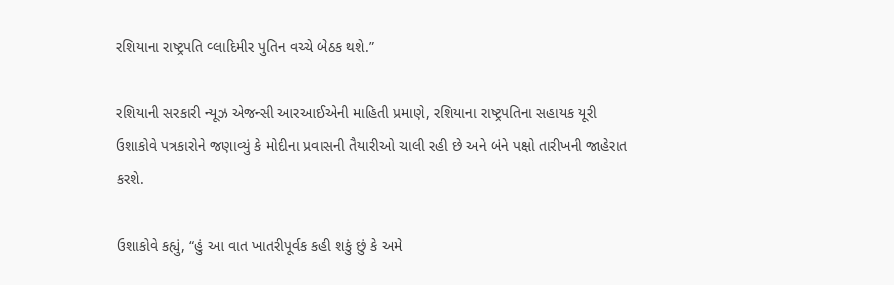રશિયાના રાષ્ટ્રપતિ વ્લાદિમીર પુતિન વચ્ચે બેઠક થશે.”

રશિયાની સરકારી ન્યૂઝ એજન્સી આરઆઈએની માહિતી પ્રમાણે, રશિયાના રાષ્ટ્રપતિના સહાયક યૂરી ઉશાકોવે પત્રકારોને જણાવ્યું કે મોદીના પ્રવાસની તૈયારીઓ ચાલી રહી છે અને બંને પક્ષો તારીખની જાહેરાત કરશે.

ઉશાકોવે કહ્યું, “હું આ વાત ખાતરીપૂર્વક કહી શકું છું કે અમે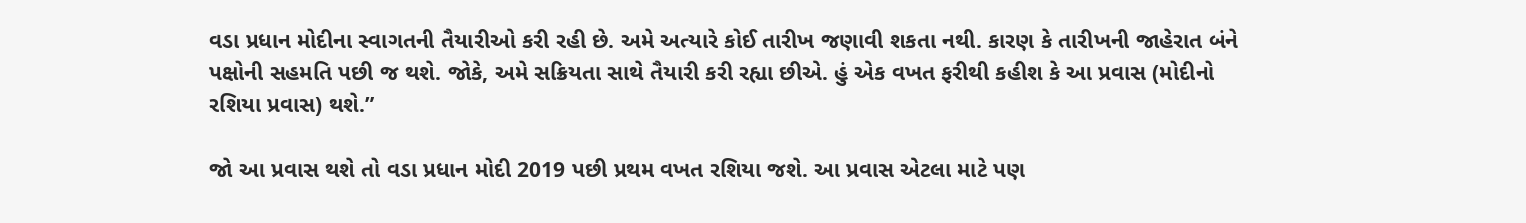વડા પ્રધાન મોદીના સ્વાગતની તૈયારીઓ કરી રહી છે. અમે અત્યારે કોઈ તારીખ જણાવી શકતા નથી. કારણ કે તારીખની જાહેરાત બંને પક્ષોની સહમતિ પછી જ થશે. જોકે, અમે સક્રિયતા સાથે તૈયારી કરી રહ્યા છીએ. હું એક વખત ફરીથી કહીશ કે આ પ્રવાસ (મોદીનો રશિયા પ્રવાસ) થશે.”

જો આ પ્રવાસ થશે તો વડા પ્રધાન મોદી 2019 પછી પ્રથમ વખત રશિયા જશે. આ પ્રવાસ એટલા માટે પણ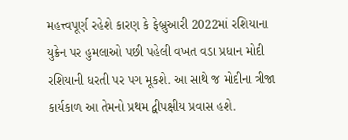મહત્ત્વપૂર્ણ રહેશે કારણ કે ફેબ્રુઆરી 2022માં રશિયાના યુક્રેન પર હુમલાઓ પછી પહેલી વખત વડા પ્રધાન મોદી રશિયાની ધરતી પર પગ મૂકશે. આ સાથે જ મોદીના ત્રીજા કાર્યકાળ આ તેમનો પ્રથમ દ્વીપક્ષીય પ્રવાસ હશે.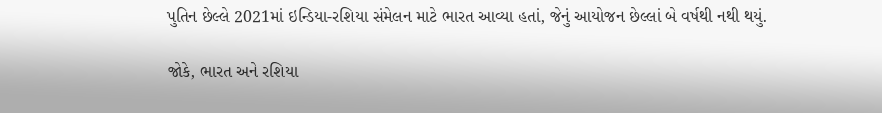પુતિન છેલ્લે 2021માં ઇન્ડિયા-રશિયા સંમેલન માટે ભારત આવ્યા હતાં, જેનું આયોજન છેલ્લાં બે વર્ષથી નથી થયું.

જોકે, ભારત અને રશિયા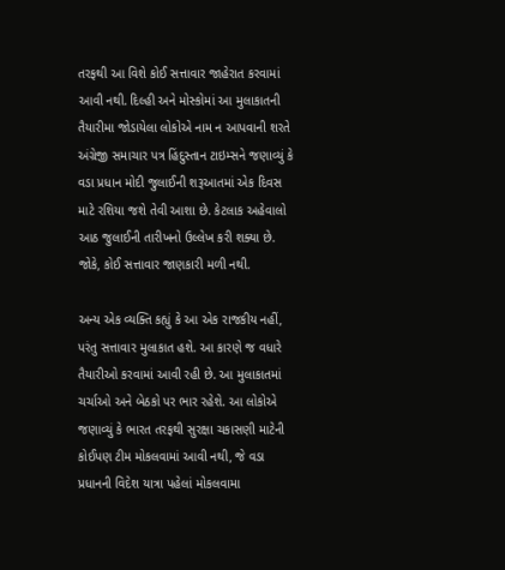તરફથી આ વિશે કોઈ સત્તાવાર જાહેરાત કરવામાં આવી નથી. દિલ્હી અને મોસ્કોમાં આ મુલાકાતની તૈયારીમા જોડાયેલા લોકોએ નામ ન આપવાની શરતે અંગ્રેજી સમાચાર પત્ર હિંદુસ્તાન ટાઇમ્સને જણાવ્યું કે વડા પ્રધાન મોદી જુલાઈની શરૂઆતમાં એક દિવસ માટે રશિયા જશે તેવી આશા છે. કેટલાક અહેવાલો આઠ જુલાઈની તારીખનો ઉલ્લેખ કરી શક્યા છે. જોકે, કોઈ સત્તાવાર જાણકારી મળી નથી.

અન્ય એક વ્યક્તિ કહ્યું કે આ એક રાજકીય નહીં, પરંતુ સત્તાવાર મુલાકાત હશે. આ કારણે જ વધારે તૈયારીઓ કરવામાં આવી રહી છે. આ મુલાકાતમાં ચર્ચાઓ અને બેઠકો પર ભાર રહેશે. આ લોકોએ જણાવ્યું કે ભારત તરફથી સુરક્ષા ચકાસણી માટેની કોઈપણ ટીમ મોકલવામાં આવી નથી, જે વડા પ્રધાનની વિદેશ યાત્રા પહેલાં મોકલવામા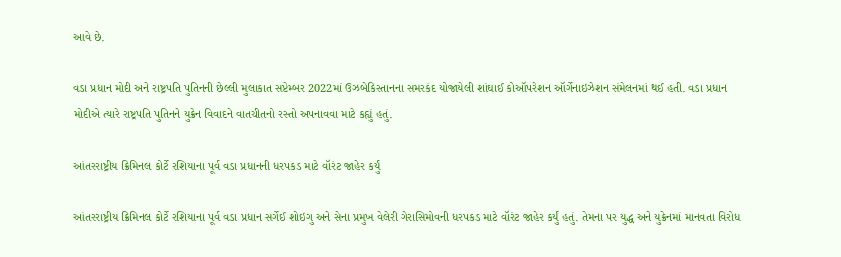આવે છે.

વડા પ્રધાન મોદી અને રાષ્ટ્રપતિ પુતિનની છેલ્લી મુલાકાત સપ્ટેમ્બર 2022માં ઉઝબેકિસ્તાનના સમરકંદ યોજાયેલી શાંઘાઈ કોઑપરેશન ઑર્ગેનાઇઝેશન સંમેલનમાં થઈ હતી. વડા પ્રધાન મોદીએ ત્યારે રાષ્ટ્રપતિ પુતિનને યુક્રેન વિવાદને વાતચીતનો રસ્તો અપનાવવા માટે કહ્યું હતું.

આંતરરાષ્ટ્રીય ક્રિમિનલ કોર્ટે રશિયાના પૂર્વ વડા પ્રધાનની ધરપકડ માટે વૉરંટ જાહેર કર્યું

આંતરરાષ્ટ્રીય ક્રિમિનલ કોર્ટે રશિયાના પૂર્વ વડા પ્રધાન સર્ગેઈ શોઇગુ અને સેના પ્રમુખ વેલેરી ગેરાસિમોવની ધરપકડ માટે વૉરંટ જાહેર કર્યું હતું. તેમના પર યુદ્ધ અને યુક્રેનમાં માનવતા વિરોધ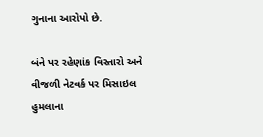ગુનાના આરોપો છે.

બંને પર રહેણાંક વિસ્તારો અને વીજળી નેટવર્ક પર મિસાઇલ હુમલાના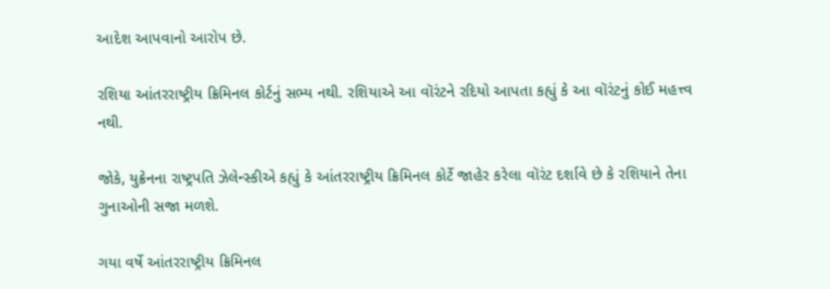આદેશ આપવાનો આરોપ છે.

રશિયા આંતરરાષ્ટ્રીય ક્રિમિનલ કોર્ટનું સભ્ય નથી. રશિયાએ આ વૉરંટને રદિયો આપતા કહ્યું કે આ વૉરંટનું કોઈ મહત્ત્વ નથી.

જોકે, યુક્રેનના રાષ્ટ્રપતિ ઝેલેન્સ્કીએ કહ્યું કે આંતરરાષ્ટ્રીય ક્રિમિનલ કોર્ટે જાહેર કરેલા વૉરંટ દર્શાવે છે કે રશિયાને તેના ગુનાઓની સજા મળશે.

ગયા વર્ષે આંતરરાષ્ટ્રીય ક્રિમિનલ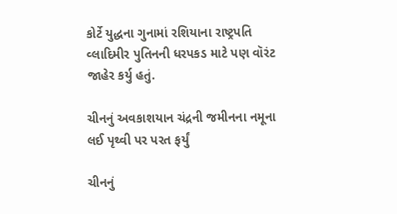કોર્ટે યુદ્ધના ગુનામાં રશિયાના રાષ્ટ્રપતિ વ્લાદિમીર પુતિનની ધરપકડ માટે પણ વૉરંટ જાહેર કર્યુ હતું.

ચીનનું અવકાશયાન ચંદ્રની જમીનના નમૂના લઈ પૃથ્વી પર પરત ફર્યું

ચીનનું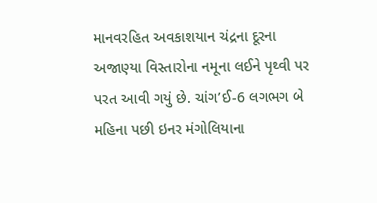માનવરહિત અવકાશયાન ચંદ્રના દૂરના અજાણ્યા વિસ્તારોના નમૂના લઈને પૃથ્વી પર પરત આવી ગયું છે. ચાંગ’ઈ-6 લગભગ બે મહિના પછી ઇનર મંગોલિયાના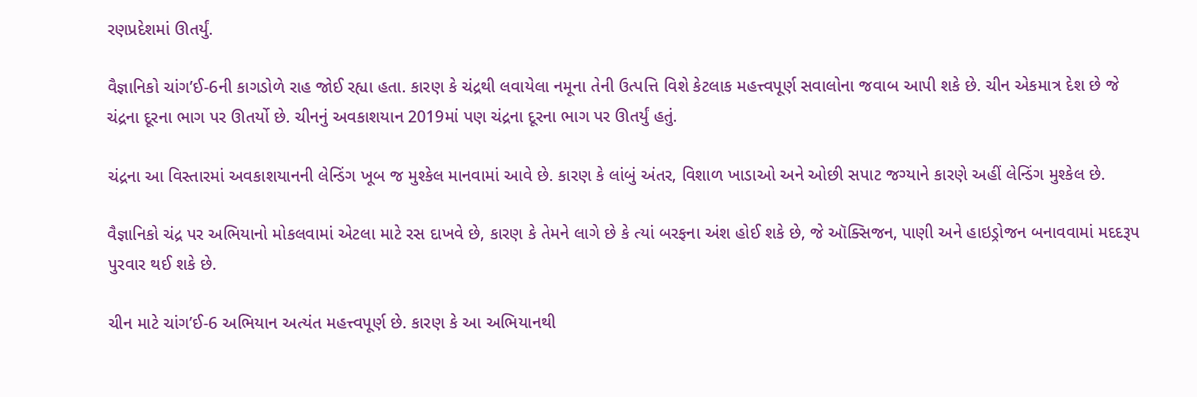રણપ્રદેશમાં ઊતર્યું.

વૈજ્ઞાનિકો ચાંગ’ઈ-6ની કાગડોળે રાહ જોઈ રહ્યા હતા. કારણ કે ચંદ્રથી લવાયેલા નમૂના તેની ઉત્પત્તિ વિશે કેટલાક મહત્ત્વપૂર્ણ સવાલોના જવાબ આપી શકે છે. ચીન એકમાત્ર દેશ છે જે ચંદ્રના દૂરના ભાગ પર ઊતર્યો છે. ચીનનું અવકાશયાન 2019માં પણ ચંદ્રના દૂરના ભાગ પર ઊતર્યું હતું.

ચંદ્રના આ વિસ્તારમાં અવકાશયાનની લેન્ડિંગ ખૂબ જ મુશ્કેલ માનવામાં આવે છે. કારણ કે લાંબું અંતર, વિશાળ ખાડાઓ અને ઓછી સપાટ જગ્યાને કારણે અહીં લેન્ડિંગ મુશ્કેલ છે.

વૈજ્ઞાનિકો ચંદ્ર પર અભિયાનો મોકલવામાં એટલા માટે રસ દાખવે છે, કારણ કે તેમને લાગે છે કે ત્યાં બરફના અંશ હોઈ શકે છે, જે ઑક્સિજન, પાણી અને હાઇડ્રોજન બનાવવામાં મદદરૂપ પુરવાર થઈ શકે છે.

ચીન માટે ચાંગ’ઈ-6 અભિયાન અત્યંત મહત્ત્વપૂર્ણ છે. કારણ કે આ અભિયાનથી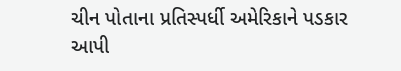ચીન પોતાના પ્રતિસ્પર્ધી અમેરિકાને પડકાર આપી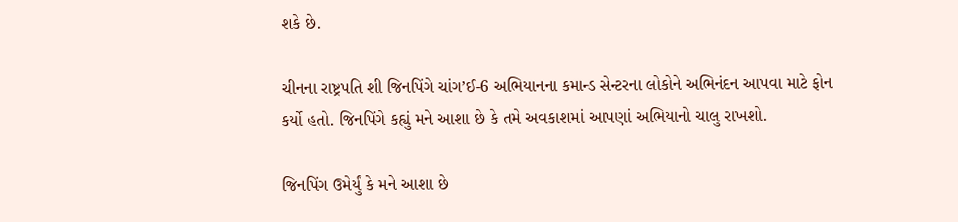શકે છે.

ચીનના રાષ્ટ્રપતિ શી જિનપિંગે ચાંગ’ઈ-6 અભિયાનના કમાન્ડ સેન્ટરના લોકોને અભિનંદન આપવા માટે ફોન કર્યો હતો. જિનપિંગે કહ્યું મને આશા છે કે તમે અવકાશમાં આપણાં અભિયાનો ચાલુ રાખશો.

જિનપિંગ ઉમેર્યું કે મને આશા છે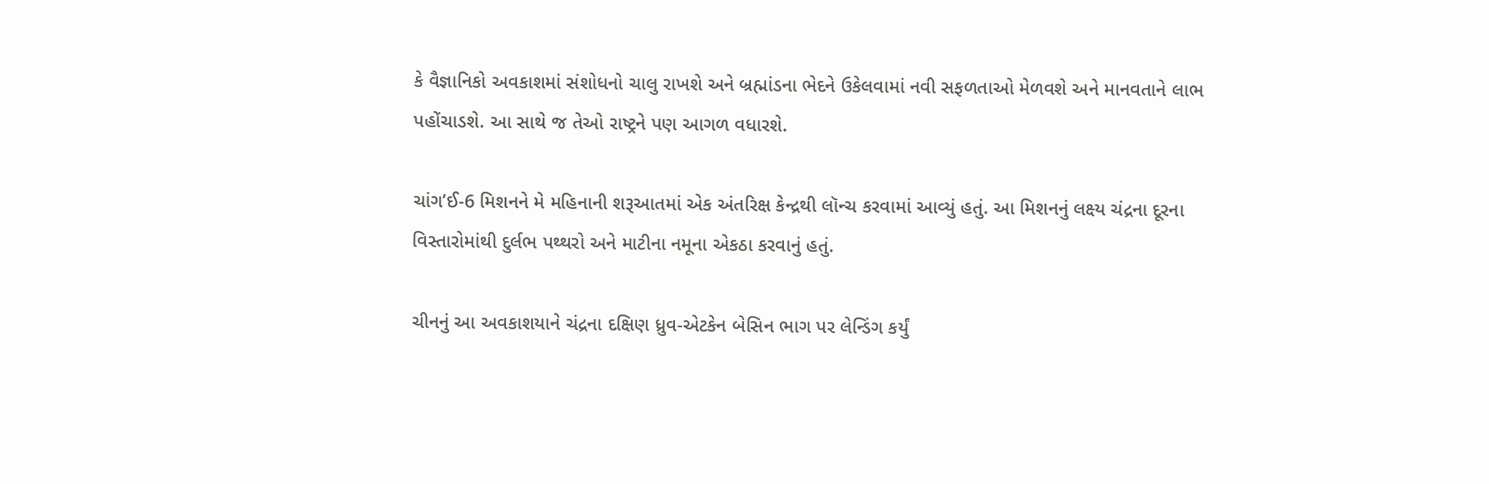કે વૈજ્ઞાનિકો અવકાશમાં સંશોધનો ચાલુ રાખશે અને બ્રહ્માંડના ભેદને ઉકેલવામાં નવી સફળતાઓ મેળવશે અને માનવતાને લાભ પહોંચાડશે. આ સાથે જ તેઓ રાષ્ટ્રને પણ આગળ વધારશે.

ચાંગ’ઈ-6 મિશનને મે મહિનાની શરૂઆતમાં એક અંતરિક્ષ કેન્દ્રથી લૉન્ચ કરવામાં આવ્યું હતું. આ મિશનનું લક્ષ્ય ચંદ્રના દૂરના વિસ્તારોમાંથી દુર્લભ પથ્થરો અને માટીના નમૂના એકઠા કરવાનું હતું.

ચીનનું આ અવકાશયાને ચંદ્રના દક્ષિણ ધ્રુવ-એટકેન બેસિન ભાગ પર લેન્ડિંગ કર્યું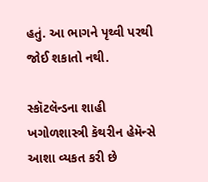હતું. આ ભાગને પૃથ્વી પરથી જોઈ શકાતો નથી.

સ્કૉટલૅન્ડના શાહી ખગોળશાસ્ત્રી કૅથરીન હેમૅન્સે આશા વ્યકત કરી છે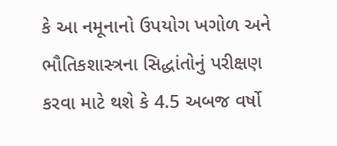કે આ નમૂનાનો ઉપયોગ ખગોળ અને ભૌતિકશાસ્ત્રના સિદ્ધાંતોનું પરીક્ષણ કરવા માટે થશે કે 4.5 અબજ વર્ષો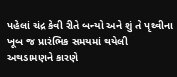પહેલાં ચંદ્ર કેવી રીતે બન્યો અને શું તે પૃથ્વીના ખૂબ જ પ્રારંભિક સમયમાં થયેલી અથડામણને કારણે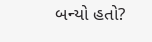બન્યો હતો?